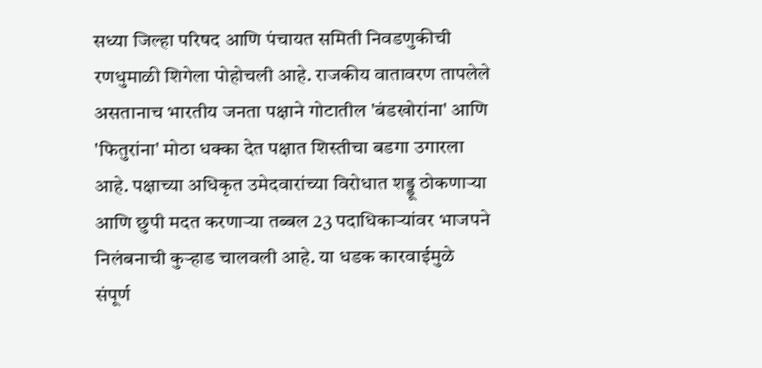सध्या जिल्हा परिषद आणि पंचायत समिती निवडणुकीची रणधुमाळी शिगेला पोहोचली आहे. राजकीय वातावरण तापलेले असतानाच भारतीय जनता पक्षाने गोटातील 'बंडखोरांना' आणि 'फितुरांना' मोठा धक्का देत पक्षात शिस्तीचा बडगा उगारला आहे. पक्षाच्या अधिकृत उमेदवारांच्या विरोधात शड्डू ठोकणाऱ्या आणि छुपी मदत करणाऱ्या तब्बल 23 पदाधिकाऱ्यांवर भाजपने निलंबनाची कुऱ्हाड चालवली आहे. या धडक कारवाईमुळे संपूर्ण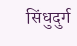सिंधुदुर्ग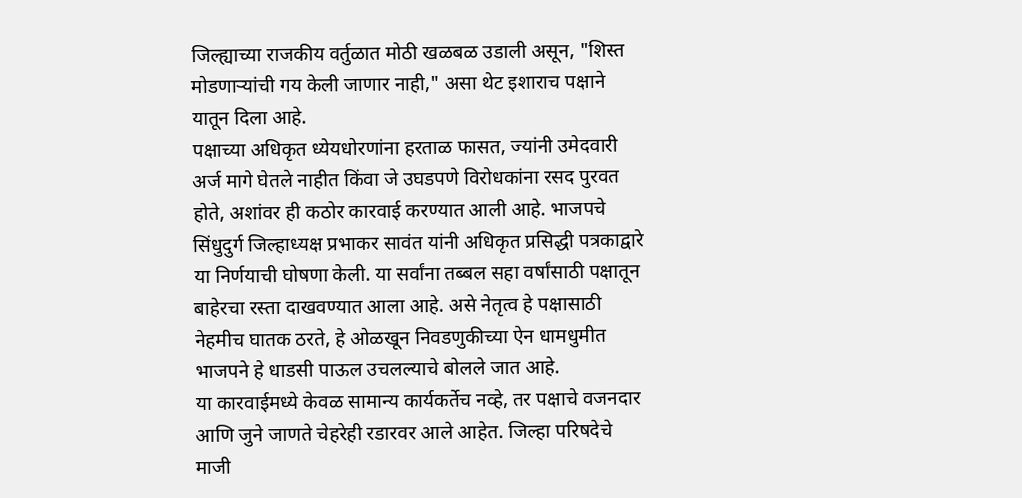जिल्ह्याच्या राजकीय वर्तुळात मोठी खळबळ उडाली असून, "शिस्त मोडणाऱ्यांची गय केली जाणार नाही," असा थेट इशाराच पक्षाने यातून दिला आहे.
पक्षाच्या अधिकृत ध्येयधोरणांना हरताळ फासत, ज्यांनी उमेदवारी अर्ज मागे घेतले नाहीत किंवा जे उघडपणे विरोधकांना रसद पुरवत होते, अशांवर ही कठोर कारवाई करण्यात आली आहे. भाजपचे सिंधुदुर्ग जिल्हाध्यक्ष प्रभाकर सावंत यांनी अधिकृत प्रसिद्धी पत्रकाद्वारे या निर्णयाची घोषणा केली. या सर्वांना तब्बल सहा वर्षांसाठी पक्षातून बाहेरचा रस्ता दाखवण्यात आला आहे. असे नेतृत्व हे पक्षासाठी नेहमीच घातक ठरते, हे ओळखून निवडणुकीच्या ऐन धामधुमीत भाजपने हे धाडसी पाऊल उचलल्याचे बोलले जात आहे.
या कारवाईमध्ये केवळ सामान्य कार्यकर्तेच नव्हे, तर पक्षाचे वजनदार आणि जुने जाणते चेहरेही रडारवर आले आहेत. जिल्हा परिषदेचे माजी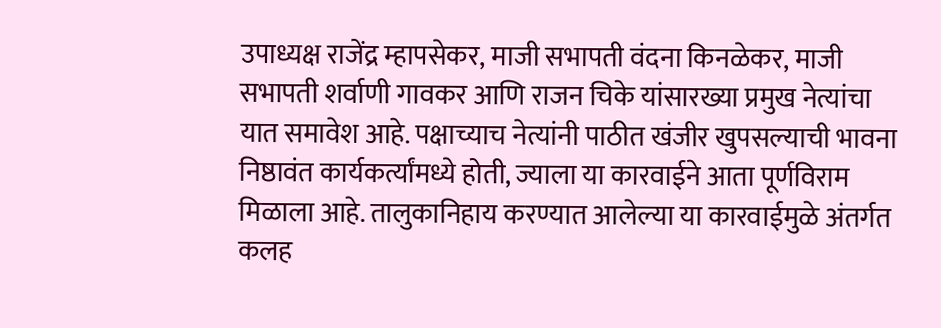उपाध्यक्ष राजेंद्र म्हापसेकर, माजी सभापती वंदना किनळेकर, माजी सभापती शर्वाणी गावकर आणि राजन चिके यांसारख्या प्रमुख नेत्यांचा यात समावेश आहे. पक्षाच्याच नेत्यांनी पाठीत खंजीर खुपसल्याची भावना निष्ठावंत कार्यकर्त्यांमध्ये होती, ज्याला या कारवाईने आता पूर्णविराम मिळाला आहे. तालुकानिहाय करण्यात आलेल्या या कारवाईमुळे अंतर्गत कलह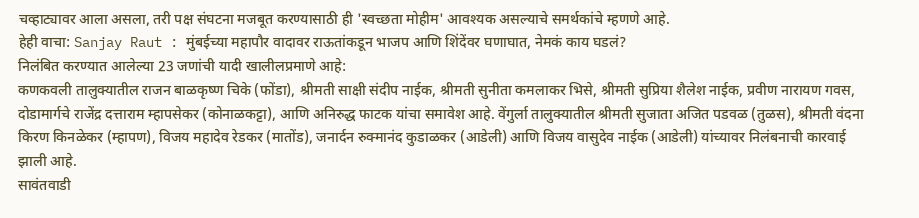चव्हाट्यावर आला असला, तरी पक्ष संघटना मजबूत करण्यासाठी ही 'स्वच्छता मोहीम' आवश्यक असल्याचे समर्थकांचे म्हणणे आहे.
हेही वाचा: Sanjay Raut : मुंबईच्या महापौर वादावर राऊतांकडून भाजप आणि शिंदेंवर घणाघात, नेमकं काय घडलं?
निलंबित करण्यात आलेल्या 23 जणांची यादी खालीलप्रमाणे आहे:
कणकवली तालुक्यातील राजन बाळकृष्ण चिके (फोंडा), श्रीमती साक्षी संदीप नाईक, श्रीमती सुनीता कमलाकर भिसे, श्रीमती सुप्रिया शैलेश नाईक, प्रवीण नारायण गवस, दोडामार्गचे राजेंद्र दत्ताराम म्हापसेकर (कोनाळकट्टा), आणि अनिरुद्ध फाटक यांचा समावेश आहे. वेंगुर्ला तालुक्यातील श्रीमती सुजाता अजित पडवळ (तुळस), श्रीमती वंदना किरण किनळेकर (म्हापण), विजय महादेव रेडकर (मातोंड), जनार्दन रुक्मानंद कुडाळकर (आडेली) आणि विजय वासुदेव नाईक (आडेली) यांच्यावर निलंबनाची कारवाई झाली आहे.
सावंतवाडी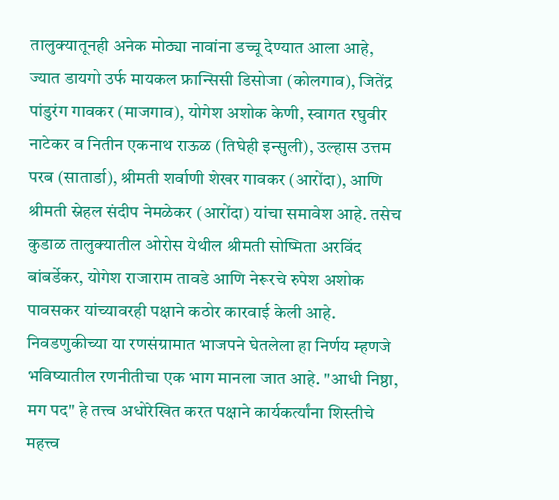तालुक्यातूनही अनेक मोठ्या नावांना डच्चू देण्यात आला आहे, ज्यात डायगो उर्फ मायकल फ्रान्सिसी डिसोजा (कोलगाव), जितेंद्र पांडुरंग गावकर (माजगाव), योगेश अशोक केणी, स्वागत रघुवीर नाटेकर व नितीन एकनाथ राऊळ (तिघेही इन्सुली), उल्हास उत्तम परब (सातार्डा), श्रीमती शर्वाणी शेखर गावकर (आरोंदा), आणि श्रीमती स्नेहल संदीप नेमळेकर (आरोंदा) यांचा समावेश आहे. तसेच कुडाळ तालुक्यातील ओरोस येथील श्रीमती सोष्मिता अरविंद बांबर्डेकर, योगेश राजाराम तावडे आणि नेरूरचे रुपेश अशोक पावसकर यांच्यावरही पक्षाने कठोर कारवाई केली आहे.
निवडणुकीच्या या रणसंग्रामात भाजपने घेतलेला हा निर्णय म्हणजे भविष्यातील रणनीतीचा एक भाग मानला जात आहे. "आधी निष्ठा, मग पद" हे तत्त्व अधोरेखित करत पक्षाने कार्यकर्त्यांना शिस्तीचे महत्त्व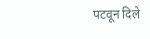पटवून दिले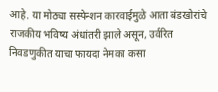आहे. या मोठ्या सस्पेन्शन कारवाईमुळे आता बंडखोरांचे राजकीय भविष्य अंधांतरी झाले असून, उर्वरित निवडणुकीत याचा फायदा नेमका कसा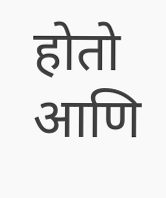होतो आणि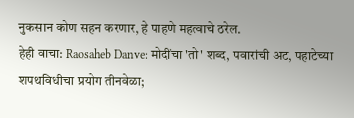नुकसान कोण सहन करणार, हे पाहणे महत्वाचे ठरेल.
हेही वाचा: Raosaheb Danve: मोदींचा 'तो' शब्द, पवारांची अट, पहाटेच्या शपथविधीचा प्रयोग तीनवेळा;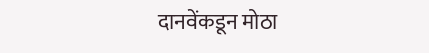दानवेंकडून मोठा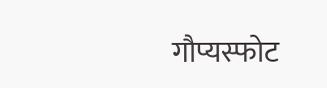गौप्यस्फोट